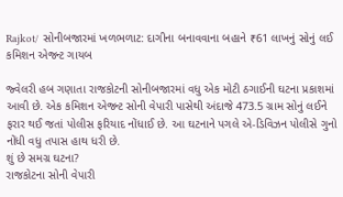Rajkot/ સોનીબજારમાં ખળભળાટ: દાગીના બનાવવાના બહાને ₹61 લાખનું સોનું લઈ કમિશન એજન્ટ ગાયબ

જ્વેલરી હબ ગણાતા રાજકોટની સોનીબજારમાં વધુ એક મોટી ઠગાઈની ઘટના પ્રકાશમાં આવી છે. એક કમિશન એજન્ટ સોની વેપારી પાસેથી અંદાજે 473.5 ગ્રામ સોનું લઈને ફરાર થઈ જતાં પોલીસ ફરિયાદ નોંધાઈ છે. આ ઘટનાને પગલે એ-ડિવિઝન પોલીસે ગુનો નોંધી વધુ તપાસ હાથ ધરી છે.
શું છે સમગ્ર ઘટના?
રાજકોટના સોની વેપારી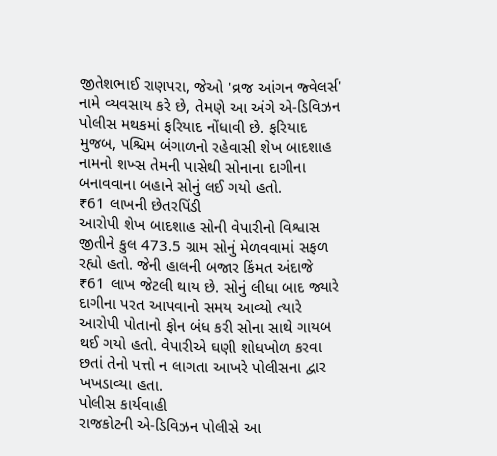જીતેશભાઈ રાણપરા, જેઓ 'વ્રજ આંગન જ્વેલર્સ' નામે વ્યવસાય કરે છે, તેમણે આ અંગે એ-ડિવિઝન પોલીસ મથકમાં ફરિયાદ નોંધાવી છે. ફરિયાદ મુજબ, પશ્ચિમ બંગાળનો રહેવાસી શેખ બાદશાહ નામનો શખ્સ તેમની પાસેથી સોનાના દાગીના બનાવવાના બહાને સોનું લઈ ગયો હતો.
₹61 લાખની છેતરપિંડી
આરોપી શેખ બાદશાહ સોની વેપારીનો વિશ્વાસ જીતીને કુલ 473.5 ગ્રામ સોનું મેળવવામાં સફળ રહ્યો હતો. જેની હાલની બજાર કિંમત અંદાજે ₹61 લાખ જેટલી થાય છે. સોનું લીધા બાદ જ્યારે દાગીના પરત આપવાનો સમય આવ્યો ત્યારે આરોપી પોતાનો ફોન બંધ કરી સોના સાથે ગાયબ થઈ ગયો હતો. વેપારીએ ઘણી શોધખોળ કરવા છતાં તેનો પત્તો ન લાગતા આખરે પોલીસના દ્વાર ખખડાવ્યા હતા.
પોલીસ કાર્યવાહી
રાજકોટની એ-ડિવિઝન પોલીસે આ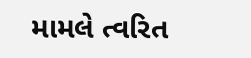મામલે ત્વરિત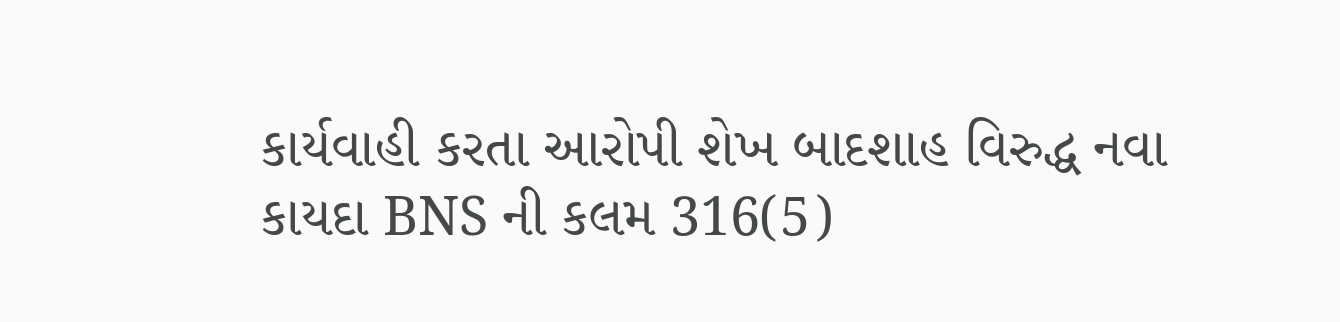કાર્યવાહી કરતા આરોપી શેખ બાદશાહ વિરુદ્ધ નવા કાયદા BNS ની કલમ 316(5)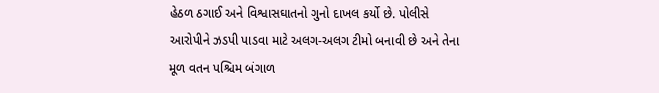હેઠળ ઠગાઈ અને વિશ્વાસઘાતનો ગુનો દાખલ કર્યો છે. પોલીસે આરોપીને ઝડપી પાડવા માટે અલગ-અલગ ટીમો બનાવી છે અને તેના મૂળ વતન પશ્ચિમ બંગાળ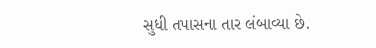સુધી તપાસના તાર લંબાવ્યા છે.